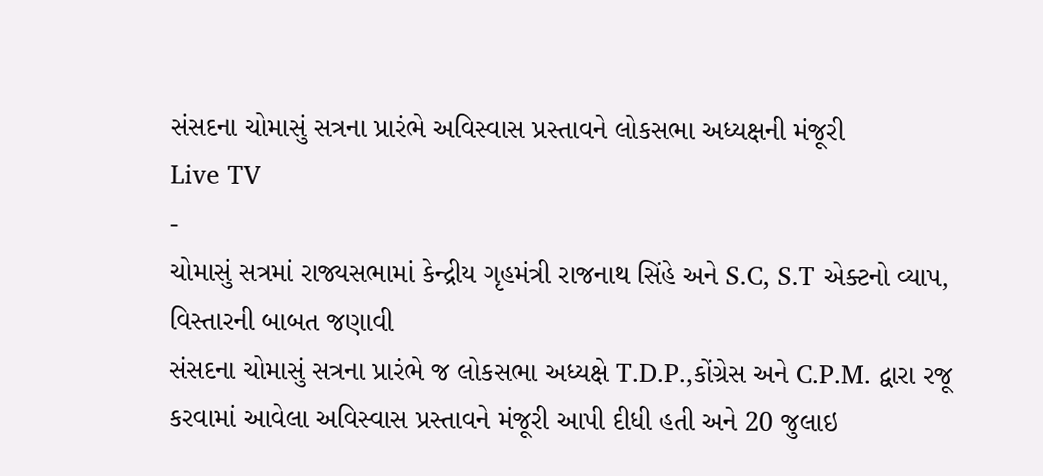સંસદના ચોમાસું સત્રના પ્રારંભે અવિસ્વાસ પ્રસ્તાવને લોકસભા અધ્યક્ષની મંજૂરી
Live TV
-
ચોમાસું સત્રમાં રાજ્યસભામાં કેન્દ્રીય ગૃહમંત્રી રાજનાથ સિંહે અને S.C, S.T એક્ટનો વ્યાપ, વિસ્તારની બાબત જણાવી
સંસદના ચોમાસું સત્રના પ્રારંભે જ લોકસભા અધ્યક્ષે T.D.P.,કોંગ્રેસ અને C.P.M. દ્વારા રજૂ કરવામાં આવેલા અવિસ્વાસ પ્રસ્તાવને મંજૂરી આપી દીધી હતી અને 20 જુલાઇ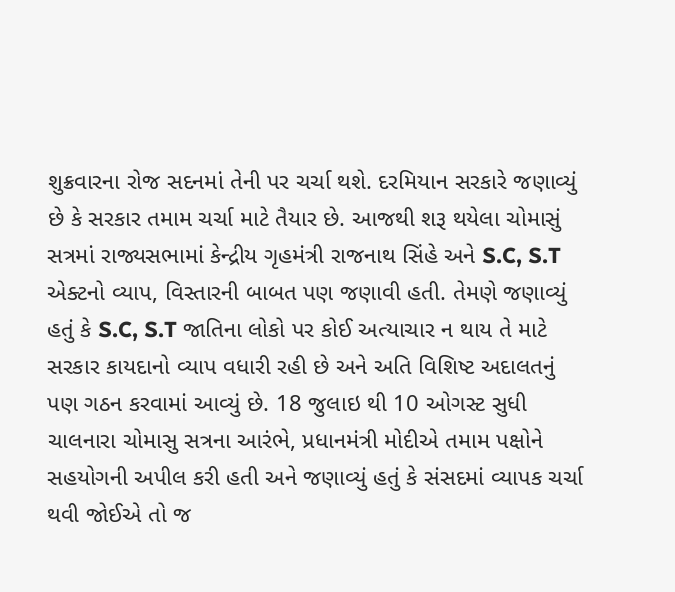શુક્રવારના રોજ સદનમાં તેની પર ચર્ચા થશે. દરમિયાન સરકારે જણાવ્યું છે કે સરકાર તમામ ચર્ચા માટે તૈયાર છે. આજથી શરૂ થયેલા ચોમાસું સત્રમાં રાજ્યસભામાં કેન્દ્રીય ગૃહમંત્રી રાજનાથ સિંહે અને S.C, S.T એક્ટનો વ્યાપ, વિસ્તારની બાબત પણ જણાવી હતી. તેમણે જણાવ્યું હતું કે S.C, S.T જાતિના લોકો પર કોઈ અત્યાચાર ન થાય તે માટે સરકાર કાયદાનો વ્યાપ વધારી રહી છે અને અતિ વિશિષ્ટ અદાલતનું પણ ગઠન કરવામાં આવ્યું છે. 18 જુલાઇ થી 10 ઓગસ્ટ સુધી ચાલનારા ચોમાસુ સત્રના આરંભે, પ્રધાનમંત્રી મોદીએ તમામ પક્ષોને સહયોગની અપીલ કરી હતી અને જણાવ્યું હતું કે સંસદમાં વ્યાપક ચર્ચા થવી જોઈએ તો જ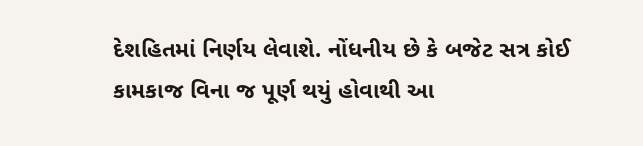દેશહિતમાં નિર્ણય લેવાશે. નોંધનીય છે કે બજેટ સત્ર કોઈ કામકાજ વિના જ પૂર્ણ થયું હોવાથી આ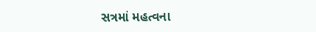સત્રમાં મહત્વના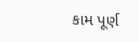કામ પૂર્ણ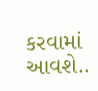કરવામાં આવશે..